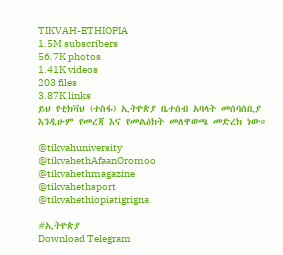TIKVAH-ETHIOPIA
1.5M subscribers
56.7K photos
1.41K videos
203 files
3.87K links
ይህ የቲክቫህ (ተስፋ) ኢትዮጵያ ቤተሰብ አባላት መሰባሰቢያ እንዲሁም የመረጃ እና የመልዕክት መለዋወጫ መድረክ ነው።

@tikvahuniversity
@tikvahethAfaanOromoo
@tikvahethmagazine
@tikvahethsport
@tikvahethiopiatigrigna

#ኢትዮጵያ
Download Telegram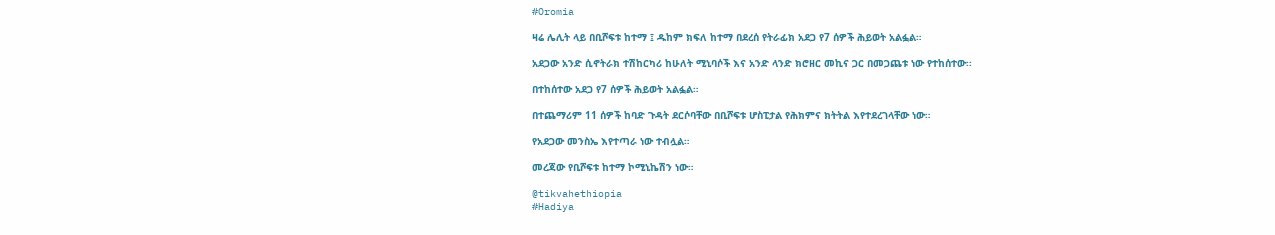#Oromia

ዛሬ ሌሊት ላይ በቢሾፍቱ ከተማ ፤ ዱከም ክፍለ ከተማ በደረሰ የትራፊክ አደጋ የ7 ሰዎች ሕይወት አልፏል።

አደጋው አንድ ሲኖትራክ ተሽከርካሪ ከሁለት ሚኒባሶች እና አንድ ላንድ ክሮዘር መኪና ጋር በመጋጨቱ ነው የተከሰተው፡፡

በተከሰተው አደጋ የ7 ሰዎች ሕይወት አልፏል።

በተጨማሪም 11 ሰዎች ከባድ ጉዳት ደርሶባቸው በቢሾፍቱ ሆስፒታል የሕክምና ክትትል እየተደረገላቸው ነው።

የአደጋው መንስኤ እየተጣራ ነው ተብሏል።

መረጃው የቢሾፍቱ ከተማ ኮሚኒኬሽን ነው።

@tikvahethiopia
#Hadiya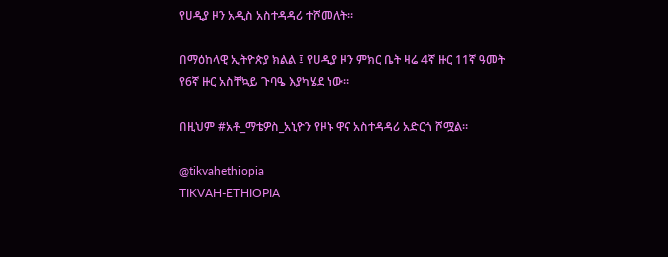የሀዲያ ዞን አዲስ አስተዳዳሪ ተሾመለት።

በማዕከላዊ ኢትዮጵያ ክልል ፤ የሀዲያ ዞን ምክር ቤት ዛሬ 4ኛ ዙር 11ኛ ዓመት የ6ኛ ዙር አስቸኳይ ጉባዔ እያካሄደ ነው።

በዚህም #አቶ_ማቴዎስ_አኒዮን የዞኑ ዋና አስተዳዳሪ አድርጎ ሾሟል።

@tikvahethiopia
TIKVAH-ETHIOPIA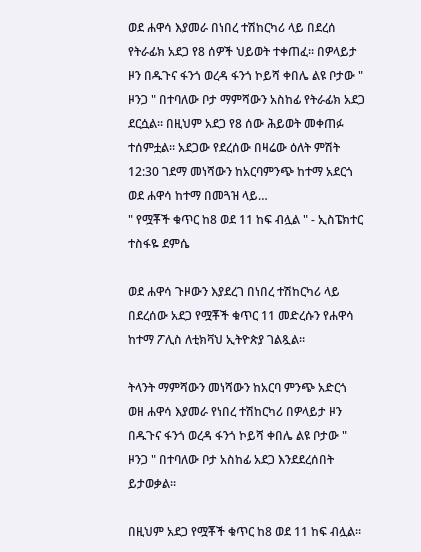ወደ ሐዋሳ እያመራ በነበረ ተሽከርካሪ ላይ በደረሰ የትራፊክ አደጋ የ8 ሰዎች ህይወት ተቀጠፈ። በዎላይታ ዞን በዱጉና ፋንጎ ወረዳ ፋንጎ ኮይሻ ቀበሌ ልዩ ቦታው " ዞንጋ " በተባለው ቦታ ማምሻውን አስከፊ የትራፊክ አደጋ ደርሷል። በዚህም አደጋ የ8 ሰው ሕይወት መቀጠፉ ተሰምቷል። አደጋው የደረሰው በዛሬው ዕለት ምሽት 12:30 ገደማ መነሻውን ከአርባምንጭ ከተማ አደርጎ ወደ ሐዋሳ ከተማ በመጓዝ ላይ…
" የሟቾች ቁጥር ከ8 ወደ 11 ከፍ ብሏል " - ኢስፔክተር ተስፋዬ ደምሴ

ወደ ሐዋሳ ጉዞውን እያደረገ በነበረ ተሽከርካሪ ላይ በደረሰው አደጋ የሟቾች ቁጥር 11 መድረሱን የሐዋሳ ከተማ ፖሊስ ለቲክቫህ ኢትዮጵያ ገልጿል።

ትላንት ማምሻውን መነሻውን ከአርባ ምንጭ አድርጎ ወዘ ሐዋሳ እያመራ የነበረ ተሽከርካሪ በዎላይታ ዞን በዱጉና ፋንጎ ወረዳ ፋንጎ ኮይሻ ቀበሌ ልዩ ቦታው " ዞንጋ " በተባለው ቦታ አስከፊ አደጋ እንደደረሰበት ይታወቃል።

በዚህም አደጋ የሟቾች ቁጥር ከ8 ወደ 11 ከፍ ብሏል።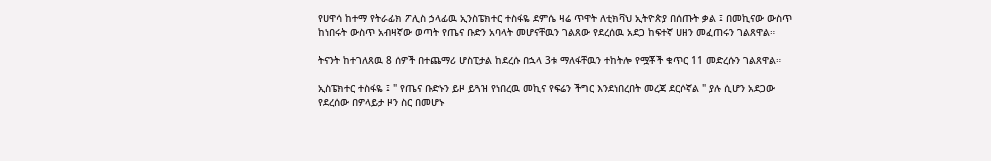የሀዋሳ ከተማ የትራፊክ ፖሊስ ኃላፊዉ ኢንስፔክተር ተስፋዬ ደምሴ ዛሬ ጥዋት ለቲክቫህ ኢትዮጵያ በሰጡት ቃል ፤ በመኪናው ውስጥ ከነበሩት ውስጥ አብዛኛው ወጣት የጤና ቡድን አባላት መሆናቸዉን ገልጸው የደረሰዉ አደጋ ከፍተኛ ሀዘን መፈጠሩን ገልጸዋል።

ትናንት ከተገለጸዉ 8 ሰዎች በተጨማሪ ሆስፒታል ከደረሱ በኋላ 3ቱ ማለፋቸዉን ተከትሎ የሟቾች ቁጥር 11 መድረሱን ገልጸዋል።

ኢስፔክተር ተስፋዬ ፤ " የጤና ቡድኑን ይዞ ይጓዝ የነበረዉ መኪና የፍሬን ችግር እንደነበረበት መረጃ ደርሶኛል " ያሉ ሲሆን አደጋው የደረሰው በዎላይታ ዞን ስር በመሆኑ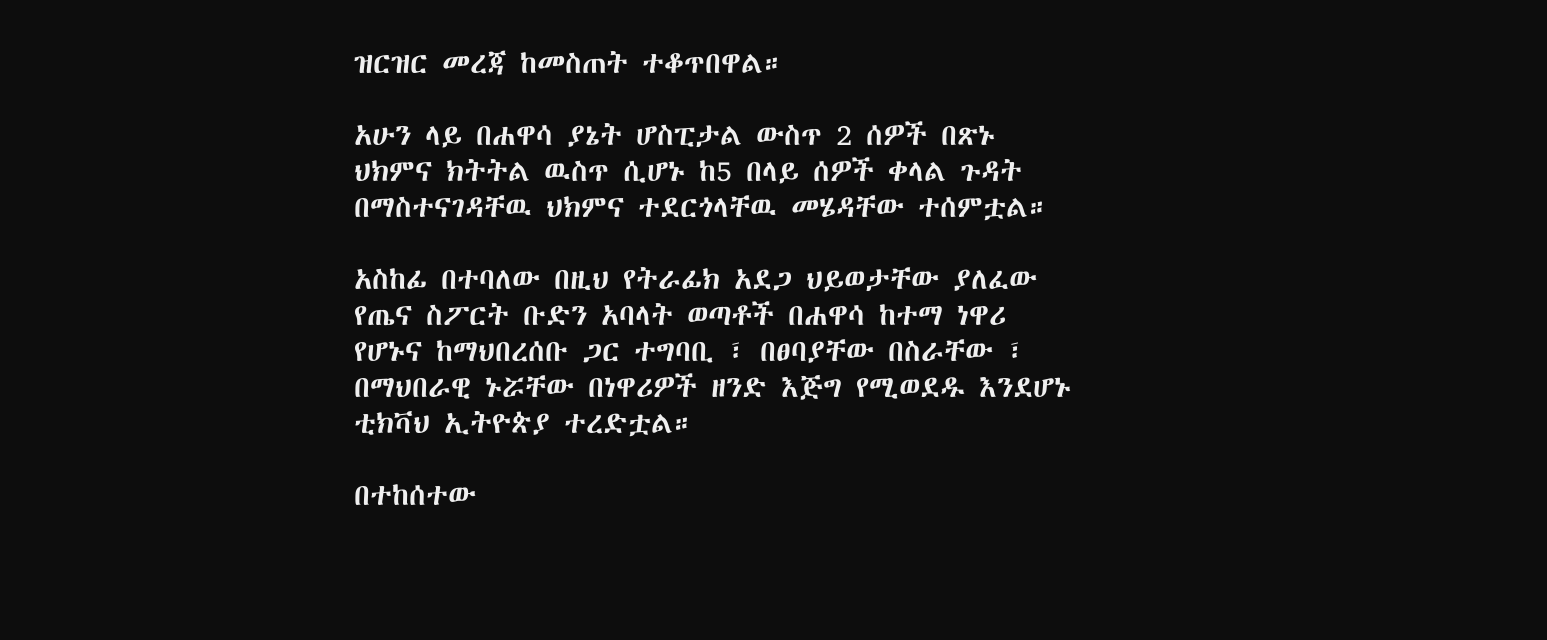ዝርዝር መረጃ ከመስጠት ተቆጥበዋል።

አሁን ላይ በሐዋሳ ያኔት ሆስፒታል ውስጥ 2 ሰዎች በጽኑ ህክምና ክትትል ዉስጥ ሲሆኑ ከ5 በላይ ሰዎች ቀላል ጉዳት በማስተናገዳቸዉ ህክምና ተደርጎላቸዉ መሄዳቸው ተሰምቷል።

አስከፊ በተባለው በዚህ የትራፊክ አደጋ ህይወታቸው ያለፈው የጤና ስፖርት ቡድን አባላት ወጣቶች በሐዋሳ ከተማ ነዋሪ የሆኑና ከማህበረሰቡ ጋር ተግባቢ ፣ በፀባያቸው በስራቸው ፣ በማህበራዊ ኑሯቸው በነዋሪዎች ዘንድ እጅግ የሚወደዱ እንደሆኑ ቲክቫህ ኢትዮጵያ ተረድቷል።

በተከሰተው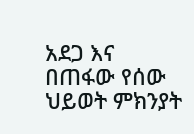አደጋ እና በጠፋው የሰው ህይወት ምክንያት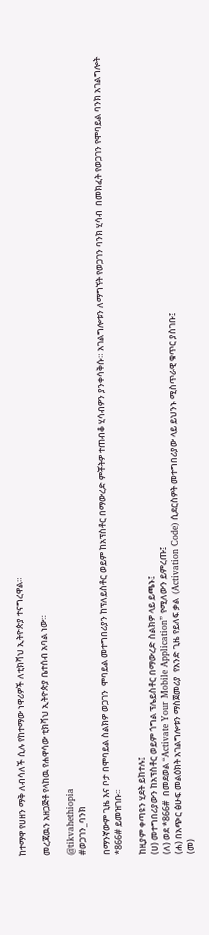ከተማዋ የሀዘን ማቅ ለብሳለች ሲሉ የከተማው ነዋሪዎች ለቲክቫህ ኢትዮጵያ ተናግረዋል።

መረጃዉን አዘጋጅቶ የላከዉ የሐዋሳው ቲክቫህ ኢትዮጵያ ቤተሰብ አባል ነው።

@tikvahethiopia
#ወጋገን_ባንክ

በማንኛውም ጊዜ እና ቦታ በሞባይል ስልክዎ ወጋገን  ሞባይል መተግበሪያን ከፕለይስቶር ወይም ከአፕስቶር በማውረድ ምቾትዎ ተጠብቆ ሂሳብዎን ያንቀሳቅሱ። አገልግሎቱን ለማግኘት የወጋገን ባንክ ሂሳብ  በመክፈት የወጋገን የሞባይል ባንክ አገልግሎት *866# ይመዝገቡ፡፡

ከዚያም ቀጣዩን ሂደት ይከተሉ፤
(ሀ) መተግበሪያውን ከአፕስቶር ወይም ጎግል ፕሌይስቶር በማውረድ ስልክዎ ላይ ይጫኑ፤
(ለ) ወደ *866#  በመደወል “Activate Your Mobile Application” የሚለውን ይምረጡ፤
(ሐ) በአጭር ፅሁፍ መልዕክት አገልግሎቱን ማስጀመሪያ  የአንድ ጊዜ የይለፍ ቃል  (Activation Code) ሲደርስዎት መተግበሪያው ላይ ይህንኑ ሚስጥራዊ ቁጥር ያስገቡ፤
(መ)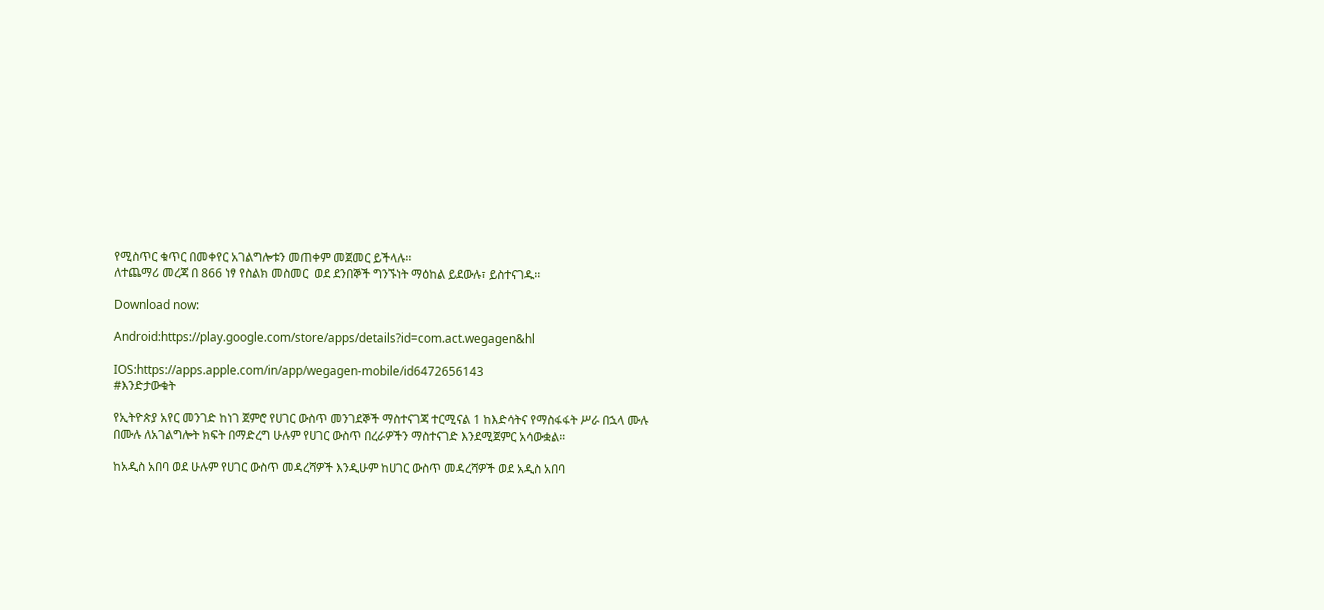የሚስጥር ቁጥር በመቀየር አገልግሎቱን መጠቀም መጀመር ይችላሉ፡፡
ለተጨማሪ መረጃ በ 866 ነፃ የስልክ መስመር  ወደ ደንበኞች ግንኙነት ማዕከል ይደውሉ፣ ይስተናገዱ፡፡

Download now:

Android:https://play.google.com/store/apps/details?id=com.act.wegagen&hl

IOS:https://apps.apple.com/in/app/wegagen-mobile/id6472656143
#እንድታውቁት

የኢትዮጵያ አየር መንገድ ከነገ ጀምሮ የሀገር ውስጥ መንገደኞች ማስተናገጃ ተርሚናል 1 ከእድሳትና የማስፋፋት ሥራ በኋላ ሙሉ በሙሉ ለአገልግሎት ክፍት በማድረግ ሁሉም የሀገር ውስጥ በረራዎችን ማስተናገድ እንደሚጀምር አሳውቋል።

ከአዲስ አበባ ወደ ሁሉም የሀገር ውስጥ መዳረሻዎች እንዲሁም ከሀገር ውስጥ መዳረሻዎች ወደ አዲስ አበባ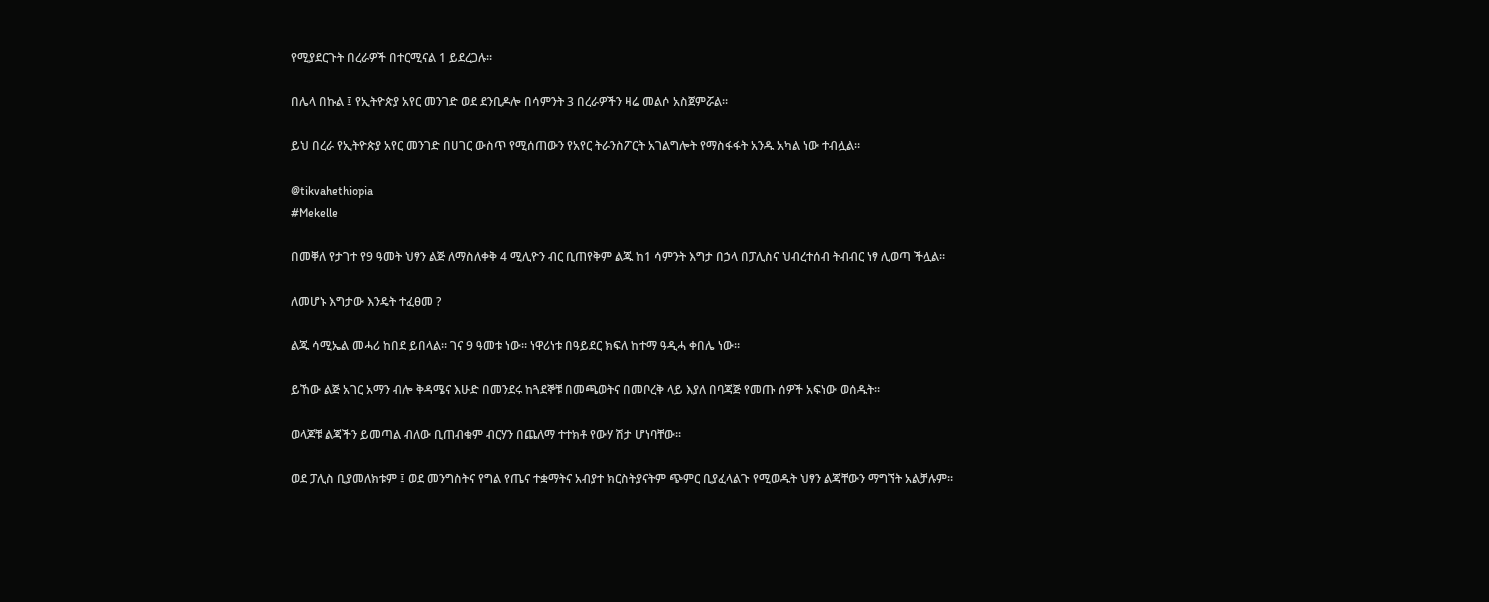የሚያደርጉት በረራዎች በተርሚናል 1 ይደረጋሉ።

በሌላ በኩል ፤ የኢትዮጵያ አየር መንገድ ወደ ደንቢዶሎ በሳምንት 3 በረራዎችን ዛሬ መልሶ አስጀምሯል፡፡

ይህ በረራ የኢትዮጵያ አየር መንገድ በሀገር ውስጥ የሚሰጠውን የአየር ትራንስፖርት አገልግሎት የማስፋፋት አንዱ አካል ነው ተብሏል።

@tikvahethiopia
#Mekelle

በመቐለ የታገተ የ9 ዓመት ህፃን ልጅ ለማስለቀቅ 4 ሚሊዮን ብር ቢጠየቅም ልጁ ከ1 ሳምንት እግታ በኃላ በፓሊስና ህብረተሰብ ትብብር ነፃ ሊወጣ ችሏል።

ለመሆኑ እግታው እንዴት ተፈፀመ ?

ልጁ ሳሚኤል መሓሪ ከበደ ይበላል። ገና 9 ዓመቱ ነው። ነዋሪነቱ በዓይደር ክፍለ ከተማ ዓዲሓ ቀበሌ ነው።

ይኸው ልጅ አገር አማን ብሎ ቅዳሜና እሁድ በመንደሩ ከጓደኞቹ በመጫወትና በመቦረቅ ላይ እያለ በባጃጅ የመጡ ሰዎች አፍነው ወሰዱት።

ወላጆቹ ልጃችን ይመጣል ብለው ቢጠብቁም ብርሃን በጨለማ ተተክቶ የውሃ ሽታ ሆነባቸው።

ወደ ፓሊስ ቢያመለክቱም ፤ ወደ መንግስትና የግል የጤና ተቋማትና አብያተ ክርስትያናትም ጭምር ቢያፈላልጉ የሚወዱት ህፃን ልጃቸውን ማግኘት አልቻሉም።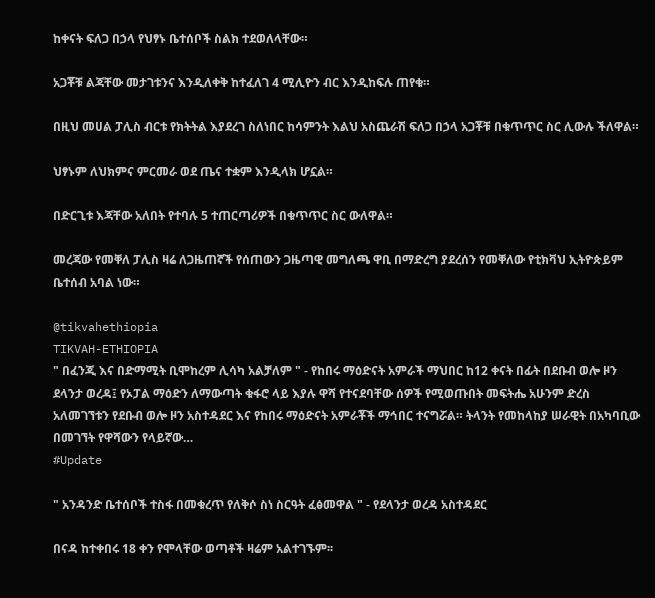ከቀናት ፍለጋ በኃላ የህፃኑ ቤተሰቦች ስልክ ተደወለላቸው።

አጋቾቹ ልጃቸው መታገቱንና እንዲለቀቅ ከተፈለገ 4 ሚሊዮን ብር እንዲከፍሉ ጠየቁ።

በዚህ መሀል ፓሊስ ብርቱ የክትትል እያደረገ ስለነበር ከሳምንት እልህ አስጨራሽ ፍለጋ በኃላ አጋቾቹ በቁጥጥር ስር ሊውሉ ችለዋል።

ህፃኑም ለህክምና ምርመራ ወደ ጤና ተቋም እንዲላክ ሆኗል።

በድርጊቱ እጃቸው አለበት የተባሉ 5 ተጠርጣሪዎች በቁጥጥር ስር ውለዋል።

መረጃው የመቐለ ፓሊስ ዛሬ ለጋዜጠኛች የሰጠውን ጋዜጣዊ መግለጫ ዋቢ በማድረግ ያደረሰን የመቐለው የቲክቫህ ኢትዮጵይም ቤተሰብ አባል ነው።

@tikvahethiopia
TIKVAH-ETHIOPIA
" በፈንጂ እና በድማሚት ቢሞከረም ሊሳካ አልቻለም " - የከበሩ ማዕድናት አምራች ማህበር ከ12 ቀናት በፊት በደቡብ ወሎ ዞን ደላንታ ወረዳ፤ የኦፓል ማዕድን ለማውጣት ቁፋሮ ላይ እያሉ ዋሻ የተናደባቸው ሰዎች የሚወጡበት መፍትሔ አሁንም ድረስ አለመገኘቱን የደቡብ ወሎ ዞን አስተዳደር እና የከበሩ ማዕድናት አምራቾች ማኅበር ተናግሯል። ትላንት የመከላከያ ሠራዊት በአካባቢው በመገኘት የዋሻውን የላይኛው…
#Update

" አንዳንድ ቤተሰቦች ተስፋ በመቁረጥ የለቅሶ ስነ ስርዓት ፈፅመዋል " - የደላንታ ወረዳ አስተዳደር

በናዳ ከተቀበሩ 18 ቀን የሞላቸው ወጣቶች ዛሬም አልተገኙም፡፡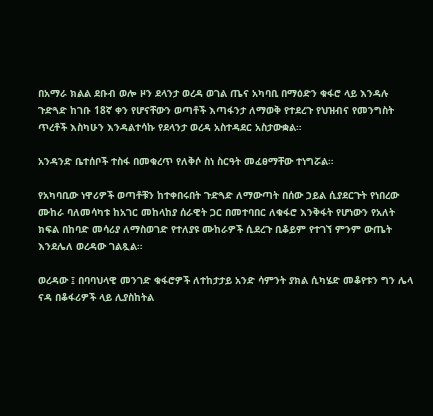በአማራ ክልል ደቡብ ወሎ ዞን ደላንታ ወረዳ ወገል ጤና አካባቢ በማዕድን ቁፋሮ ላይ እንዳሉ ጉድጓድ ከገቡ 18ኛ ቀን የሆናቸውን ወጣቶች እጣፋንታ ለማወቅ የተደረጉ የህዝብና የመንግስት ጥረቶች እስካሁን እንዳልተሳኩ የደላንታ ወረዳ አስተዳደር አስታውቋል።

አንዳንድ ቤተሰቦች ተስፋ በመቁረጥ የለቅሶ ስነ ስርዓት መፈፀማቸው ተነግሯል።

የአካባቢው ነዋሪዎች ወጣቶቹን ከተቀበሩበት ጉድጓድ ለማውጣት በሰው ኃይል ሲያደርጉት የነበረው ሙከራ ባለመሳካቱ ከአገር መከላከያ ሰራዊት ጋር በመተባበር ለቁፋሮ እንቅፋት የሆነውን የአለት ክፍል በከባድ መሳሪያ ለማስወገድ የተለያዩ ሙከራዎች ሲደረጉ ቢቆይም የተገኘ ምንም ውጤት እንደሌለ ወረዳው ገልጿል።

ወረዳው ፤ በባባህላዊ መንገድ ቁፋሮዎች ለተከታታይ አንድ ሳምንት ያክል ሲካሄድ መቆየቱን ግን ሌላ ናዳ በቆፋሪዎች ላይ ሊያስከትል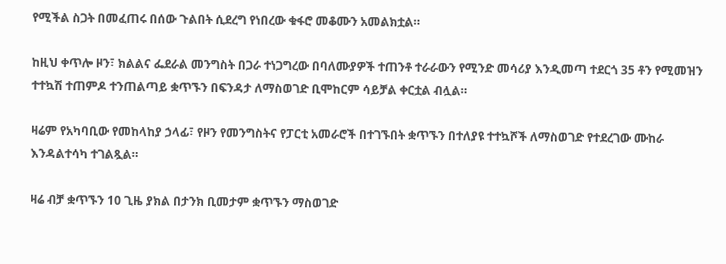የሚችል ስጋት በመፈጠሩ በሰው ጉልበት ሲደረግ የነበረው ቁፋሮ መቆሙን አመልክቷል።

ከዚህ ቀጥሎ ዞን፣ ክልልና ፌደራል መንግስት በጋራ ተነጋግረው በባለሙያዎች ተጠንቶ ተራራውን የሚንድ መሳሪያ እንዲመጣ ተደርጎ 35 ቶን የሚመዝን ተተኳሽ ተጠምዶ ተንጠልጣይ ቋጥኙን በፍንዳታ ለማስወገድ ቢሞከርም ሳይቻል ቀርቷል ብሏል።

ዛሬም የአካባቢው የመከላከያ ኃላፊ፣ የዞን የመንግስትና የፓርቲ አመራሮች በተገኙበት ቋጥኙን በተለያዩ ተተኳሾች ለማስወገድ የተደረገው ሙከራ እንዳልተሳካ ተገልጿል።

ዛሬ ብቻ ቋጥኙን 10 ጊዜ ያክል በታንክ ቢመታም ቋጥኙን ማስወገድ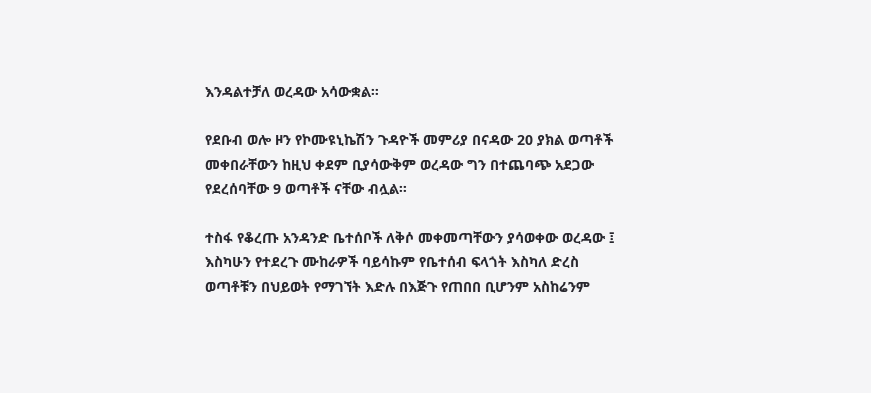እንዳልተቻለ ወረዳው አሳውቋል።

የደቡብ ወሎ ዞን የኮሙዩኒኬሽን ጉዳዮች መምሪያ በናዳው 20 ያክል ወጣቶች መቀበራቸውን ከዚህ ቀደም ቢያሳውቅም ወረዳው ግን በተጨባጭ አደጋው የደረሰባቸው 9 ወጣቶች ናቸው ብሏል፡፡

ተስፋ የቆረጡ አንዳንድ ቤተሰቦች ለቅሶ መቀመጣቸውን ያሳወቀው ወረዳው ፤ እስካሁን የተደረጉ ሙከራዎች ባይሳኩም የቤተሰብ ፍላጎት እስካለ ድረስ ወጣቶቹን በህይወት የማገኘት እድሉ በእጅጉ የጠበበ ቢሆንም አስከሬንም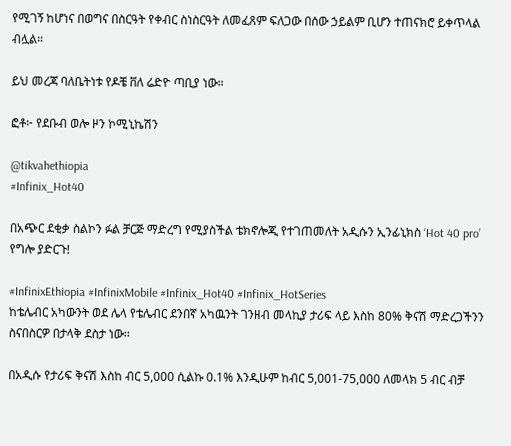የሚገኝ ከሆነና በወግና በስርዓት የቀብር ስነስርዓት ለመፈጸም ፍለጋው በሰው ኃይልም ቢሆን ተጠናክሮ ይቀጥላል ብሏል።

ይህ መረጃ ባለቤትነቱ የዶቼ ቨለ ሬድዮ ጣቢያ ነው።

ፎቶ፦ የደቡብ ወሎ ዞን ኮሚኒኬሽን

@tikvahethiopia
#Infinix_Hot40

በአጭር ደቂቃ ስልኮን ፉል ቻርጅ ማድረግ የሚያስችል ቴክኖሎጂ የተገጠመለት አዲሱን ኢንፊኒክስ ‘Hot 40 pro’ የግሎ ያድርጉ!

#InfinixEthiopia #InfinixMobile #Infinix_Hot40 #Infinix_HotSeries
ከቴሌብር አካውንት ወደ ሌላ የቴሌብር ደንበኛ አካዉንት ገንዘብ መላኪያ ታሪፍ ላይ እስከ 80% ቅናሽ ማድረጋችንን ስናበስርዎ በታላቅ ደስታ ነው፡፡

በአዲሱ የታሪፍ ቅናሽ እስከ ብር 5,000 ሲልኩ 0.1% እንዲሁም ከብር 5,001-75,000 ለመላክ 5 ብር ብቻ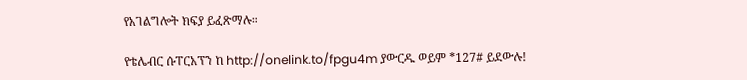የአገልግሎት ክፍያ ይፈጽማሉ።

የቴሌብር ሱፐርአፕን ከ http://onelink.to/fpgu4m ያውርዱ ወይም *127# ይደውሉ!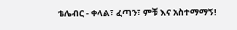ቴሌብር - ቀላል፣ ፈጣን፣ ምቹ እና አስተማማኝ!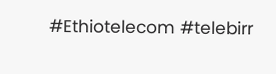#Ethiotelecom #telebirr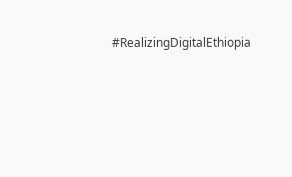#RealizingDigitalEthiopia